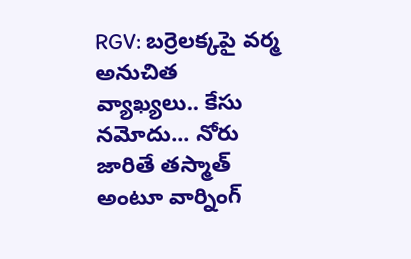RGV: బర్రెలక్కపై వర్మ అనుచిత వ్యాఖ్యలు.. కేసు నమోదు... నోరు జారితే తస్మాత్ అంటూ వార్నింగ్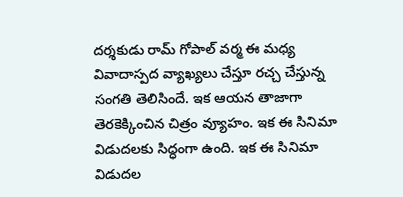దర్శకుడు రామ్ గోపాల్ వర్మ ఈ మధ్య వివాదాస్పద వ్యాఖ్యలు చేస్తూ రచ్చ చేస్తున్న సంగతి తెలిసిందే. ఇక ఆయన తాజాగా తెరకెక్కించిన చిత్రం వ్యూహం. ఇక ఈ సినిమా విడుదలకు సిద్ధంగా ఉంది. ఇక ఈ సినిమా విడుదల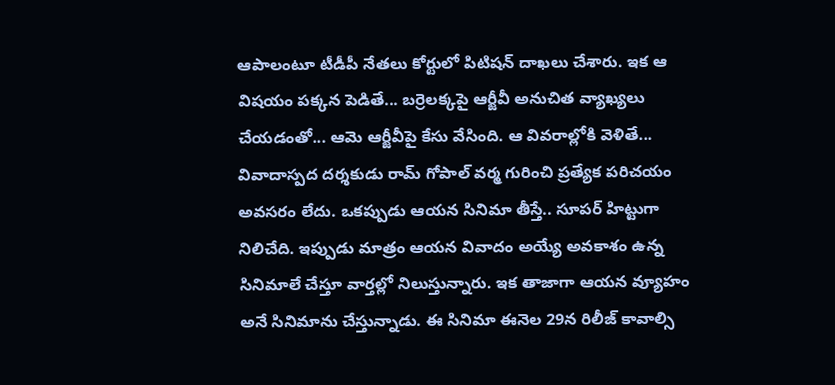ఆపాలంటూ టీడీపీ నేతలు కోర్టులో పిటిషన్ దాఖలు చేశారు. ఇక ఆ విషయం పక్కన పెడితే... బర్రెలక్కపై ఆర్జీవీ అనుచిత వ్యాఖ్యలు చేయడంతో... ఆమె ఆర్జీవీపై కేసు వేసింది. ఆ వివరాల్లోకి వెళితే...
వివాదాస్పద దర్శకుడు రామ్ గోపాల్ వర్మ గురించి ప్రత్యేక పరిచయం అవసరం లేదు. ఒకప్పుడు ఆయన సినిమా తీస్తే.. సూపర్ హిట్టుగా నిలిచేది. ఇప్పుడు మాత్రం ఆయన వివాదం అయ్యే అవకాశం ఉన్న సినిమాలే చేస్తూ వార్తల్లో నిలుస్తున్నారు. ఇక తాజాగా ఆయన వ్యూహం అనే సినిమాను చేస్తున్నాడు. ఈ సినిమా ఈనెల 29న రిలీజ్ కావాల్సి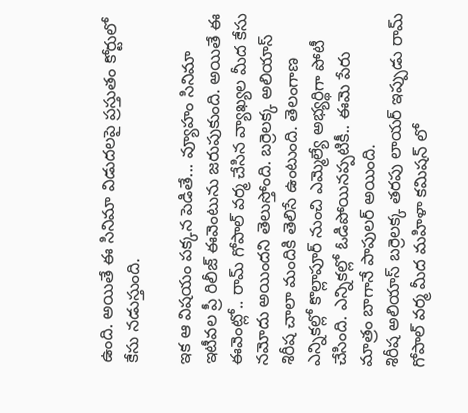ఉంది. అయితే ఈ సినిమా విడుదలపై ప్రస్తుతం కోర్టులో కేసు నడుస్తుంది.

ఇక ఆ విషయం పక్కన పెడితే... వ్యూహం సినిమా ఇటీవల ప్రీ రిలీజ్ ఈవెంటును జరుపుకుంది. అయితే ఈ ఈవెంట్లో.. రామ్ గోపాల్ వర్మ చేసిన వ్యాఖ్యల మీద కేసు నమోదు అయిందని తెలుస్తోంది. బర్రెలక్క అలియాస్ శిరీష చాలా మందికి తెలిసే ఉంటుంది. తెలంగాణ ఎన్నికల్లో కొల్లాపూర్ నుంచి ఎమ్మెల్యే అభ్యర్థిగా పోటీ చేసింది. ఎన్నికల్లో ఓడిపోయినప్పటికీ.. ఈమె పేరు మాత్రం బాగానే పాపులర్ అయింది.
శిరీష అలియాస్ బర్రెలక్క తరపు లాయర్ ఇప్పుడు రామ్ గోపాల్ వర్మ మీద మహిళా కమిషన్ లో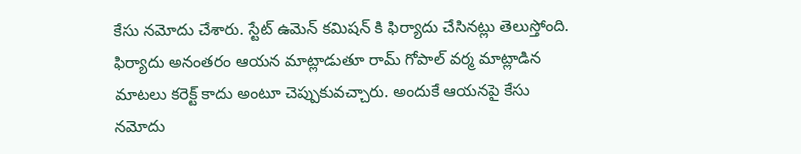కేసు నమోదు చేశారు. స్టేట్ ఉమెన్ కమిషన్ కి ఫిర్యాదు చేసినట్లు తెలుస్తోంది. ఫిర్యాదు అనంతరం ఆయన మాట్లాడుతూ రామ్ గోపాల్ వర్మ మాట్లాడిన మాటలు కరెక్ట్ కాదు అంటూ చెప్పుకువచ్చారు. అందుకే ఆయనపై కేసు నమోదు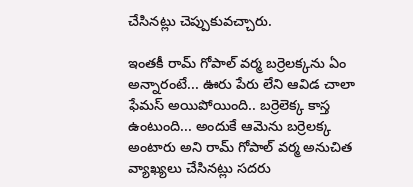చేసినట్లు చెప్పుకువచ్చారు.

ఇంతకీ రామ్ గోపాల్ వర్మ బర్రెలక్కను ఏం అన్నారంటే... ఊరు పేరు లేని ఆవిడ చాలా ఫేమస్ అయిపోయింది.. బర్రెలెక్క కాస్త ఉంటుంది... అందుకే ఆమెను బర్రెలక్క అంటారు అని రామ్ గోపాల్ వర్మ అనుచిత వ్యాఖ్యలు చేసినట్లు సదరు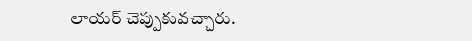లాయర్ చెప్పుకువచ్చారు.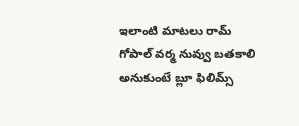ఇలాంటి మాటలు రామ్ గోపాల్ వర్మ నువ్వు బతకాలి అనుకుంటే బ్లూ ఫిలిమ్స్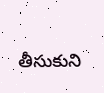తీసుకుని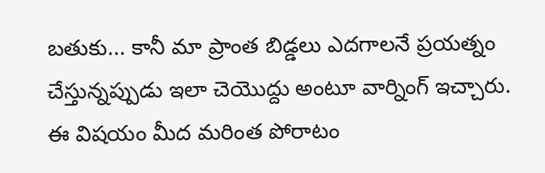బతుకు... కానీ మా ప్రాంత బిడ్డలు ఎదగాలనే ప్రయత్నం చేస్తున్నప్పుడు ఇలా చెయొద్దు అంటూ వార్నింగ్ ఇచ్చారు.
ఈ విషయం మీద మరింత పోరాటం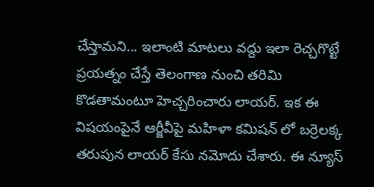చేస్తామని... ఇలాంటి మాటలు వద్దు ఇలా రెచ్చగొట్టే ప్రయత్నం చేస్తే తెలంగాణ నుంచి తరిమి కొడతామంటూ హెచ్చరించారు లాయర్. ఇక ఈ విషయంపైనే ఆర్జీవీపై మహిళా కమిషన్ లో బర్రెలక్క తరుపున లాయర్ కేసు నమోదు చేశారు. ఈ న్యూస్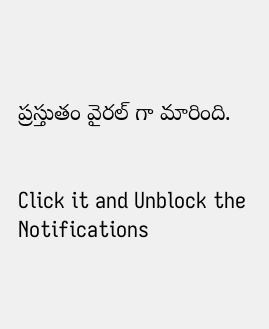ప్రస్తుతం వైరల్ గా మారింది.


Click it and Unblock the Notifications